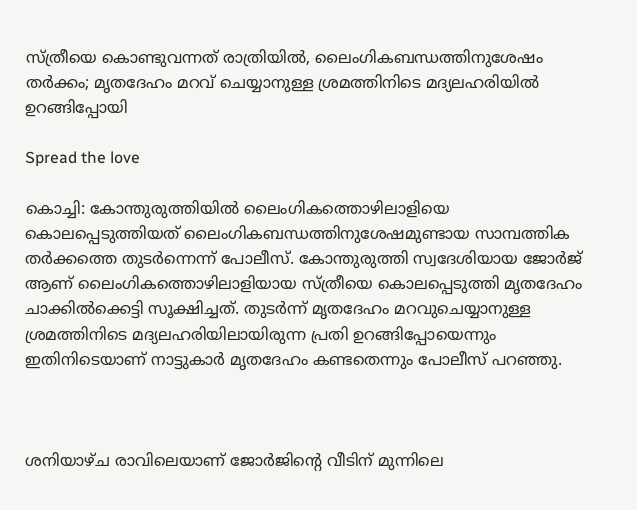സ്ത്രീയെ കൊണ്ടുവന്നത് രാത്രിയില്‍, ലൈംഗികബന്ധത്തിനുശേഷം തര്‍ക്കം; മൃതദേഹം മറവ് ചെയ്യാനുള്ള ശ്രമത്തിനിടെ മദ്യലഹരിയില്‍ ഉറങ്ങിപ്പോയി

Spread the love

കൊച്ചി: കോന്തുരുത്തിയില്‍ ലൈംഗികത്തൊഴിലാളിയെ കൊലപ്പെടുത്തിയത് ലൈംഗികബന്ധത്തിനുശേഷമുണ്ടായ സാമ്പത്തിക തര്‍ക്കത്തെ തുടര്‍ന്നെന്ന് പോലീസ്. കോന്തുരുത്തി സ്വദേശിയായ ജോര്‍ജ് ആണ് ലൈംഗികത്തൊഴിലാളിയായ സ്ത്രീയെ കൊലപ്പെടുത്തി മൃതദേഹം ചാക്കില്‍ക്കെട്ടി സൂക്ഷിച്ചത്. തുടര്‍ന്ന് മൃതദേഹം മറവുചെയ്യാനുള്ള ശ്രമത്തിനിടെ മദ്യലഹരിയിലായിരുന്ന പ്രതി ഉറങ്ങിപ്പോയെന്നും ഇതിനിടെയാണ് നാട്ടുകാര്‍ മൃതദേഹം കണ്ടതെന്നും പോലീസ് പറഞ്ഞു.



ശനിയാഴ്ച രാവിലെയാണ് ജോര്‍ജിന്റെ വീടിന് മുന്നിലെ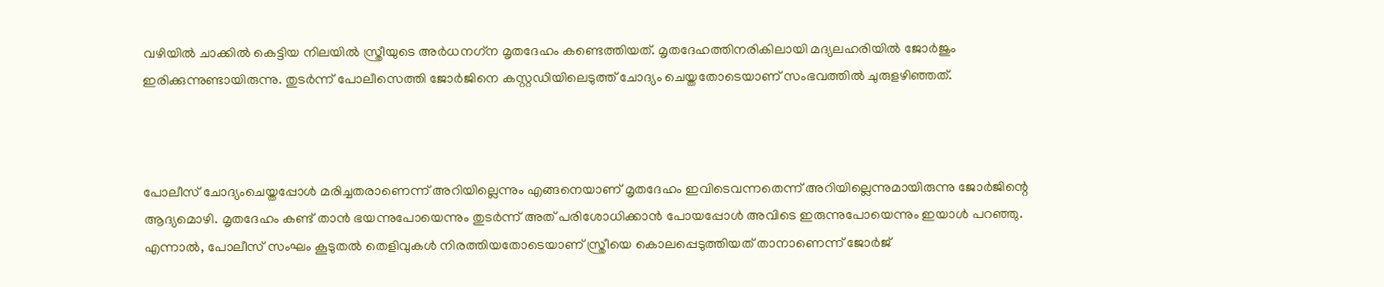വഴിയില്‍ ചാക്കില്‍ കെട്ടിയ നിലയില്‍ സ്ത്രീയുടെ അര്‍ധനഗ്‌ന മൃതദേഹം കണ്ടെത്തിയത്. മൃതദേഹത്തിനരികിലായി മദ്യലഹരിയില്‍ ജോര്‍ജും ഇരിക്കുന്നുണ്ടായിരുന്നു. തുടര്‍ന്ന് പോലീസെത്തി ജോര്‍ജിനെ കസ്റ്റഡിയിലെടുത്ത് ചോദ്യം ചെയ്തതോടെയാണ് സംഭവത്തില്‍ ചുരുളഴിഞ്ഞത്.



പോലീസ് ചോദ്യംചെയ്തപ്പോള്‍ മരിച്ചതരാണെന്ന് അറിയില്ലെന്നും എങ്ങനെയാണ് മൃതദേഹം ഇവിടെവന്നതെന്ന് അറിയില്ലെന്നുമായിരുന്നു ജോര്‍ജിന്റെ ആദ്യമൊഴി. മൃതദേഹം കണ്ട് താന്‍ ഭയന്നുപോയെന്നും തുടര്‍ന്ന് അത് പരിശോധിക്കാന്‍ പോയപ്പോള്‍ അവിടെ ഇരുന്നുപോയെന്നും ഇയാള്‍ പറഞ്ഞു. എന്നാല്‍, പോലീസ് സംഘം കൂടുതല്‍ തെളിവുകള്‍ നിരത്തിയതോടെയാണ് സ്ത്രീയെ കൊലപ്പെടുത്തിയത് താനാണെന്ന് ജോര്‍ജ്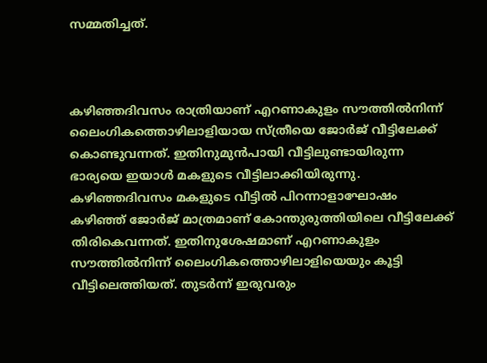സമ്മതിച്ചത്.



കഴിഞ്ഞദിവസം രാത്രിയാണ് എറണാകുളം സൗത്തില്‍നിന്ന് ലൈംഗികത്തൊഴിലാളിയായ സ്ത്രീയെ ജോര്‍ജ് വീട്ടിലേക്ക് കൊണ്ടുവന്നത്. ഇതിനുമുന്‍പായി വീട്ടിലുണ്ടായിരുന്ന ഭാര്യയെ ഇയാള്‍ മകളുടെ വീട്ടിലാക്കിയിരുന്നു. കഴിഞ്ഞദിവസം മകളുടെ വീട്ടില്‍ പിറന്നാളാഘോഷം കഴിഞ്ഞ് ജോര്‍ജ് മാത്രമാണ് കോന്തുരുത്തിയിലെ വീട്ടിലേക്ക് തിരികെവന്നത്. ഇതിനുശേഷമാണ് എറണാകുളം സൗത്തില്‍നിന്ന് ലൈംഗികത്തൊഴിലാളിയെയും കൂട്ടി വീട്ടിലെത്തിയത്. തുടര്‍ന്ന് ഇരുവരും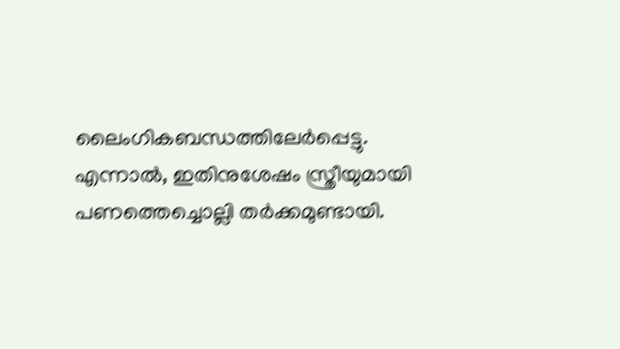ലൈംഗികബന്ധത്തിലേര്‍പ്പെട്ടു. എന്നാല്‍, ഇതിനുശേഷം സ്ത്രീയുമായി പണത്തെച്ചൊല്ലി തര്‍ക്കമുണ്ടായി.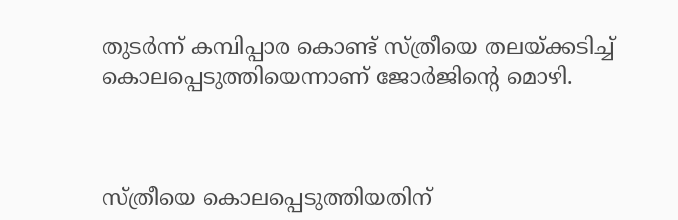തുടര്‍ന്ന് കമ്പിപ്പാര കൊണ്ട് സ്ത്രീയെ തലയ്ക്കടിച്ച് കൊലപ്പെടുത്തിയെന്നാണ് ജോര്‍ജിന്റെ മൊഴി.



സ്ത്രീയെ കൊലപ്പെടുത്തിയതിന്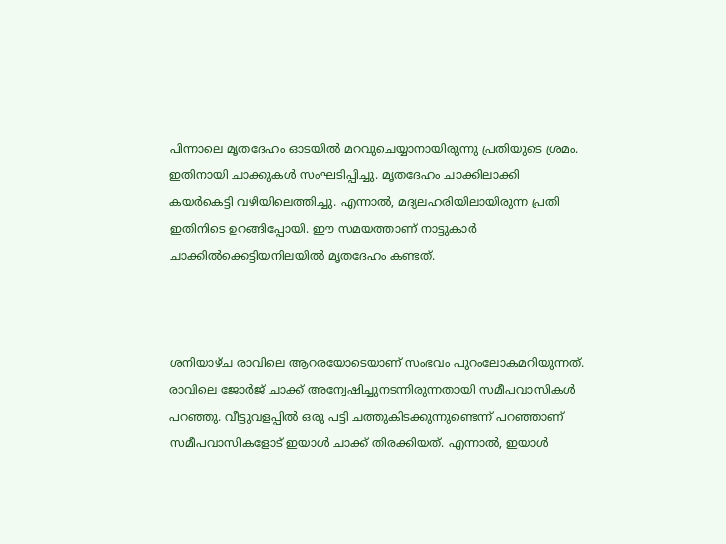പിന്നാലെ മൃതദേഹം ഓടയില്‍ മറവുചെയ്യാനായിരുന്നു പ്രതിയുടെ ശ്രമം. ഇതിനായി ചാക്കുകള്‍ സംഘടിപ്പിച്ചു. മൃതദേഹം ചാക്കിലാക്കി കയര്‍കെട്ടി വഴിയിലെത്തിച്ചു. എന്നാല്‍, മദ്യലഹരിയിലായിരുന്ന പ്രതി ഇതിനിടെ ഉറങ്ങിപ്പോയി. ഈ സമയത്താണ് നാട്ടുകാര്‍ ചാക്കില്‍ക്കെട്ടിയനിലയില്‍ മൃതദേഹം കണ്ടത്.



ശനിയാഴ്ച രാവിലെ ആറരയോടെയാണ് സംഭവം പുറംലോകമറിയുന്നത്. രാവിലെ ജോര്‍ജ് ചാക്ക് അന്വേഷിച്ചുനടന്നിരുന്നതായി സമീപവാസികള്‍ പറഞ്ഞു. വീട്ടുവളപ്പില്‍ ഒരു പട്ടി ചത്തുകിടക്കുന്നുണ്ടെന്ന് പറഞ്ഞാണ് സമീപവാസികളോട് ഇയാള്‍ ചാക്ക് തിരക്കിയത്. എന്നാല്‍, ഇയാള്‍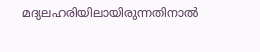മദ്യലഹരിയിലായിരുന്നതിനാല്‍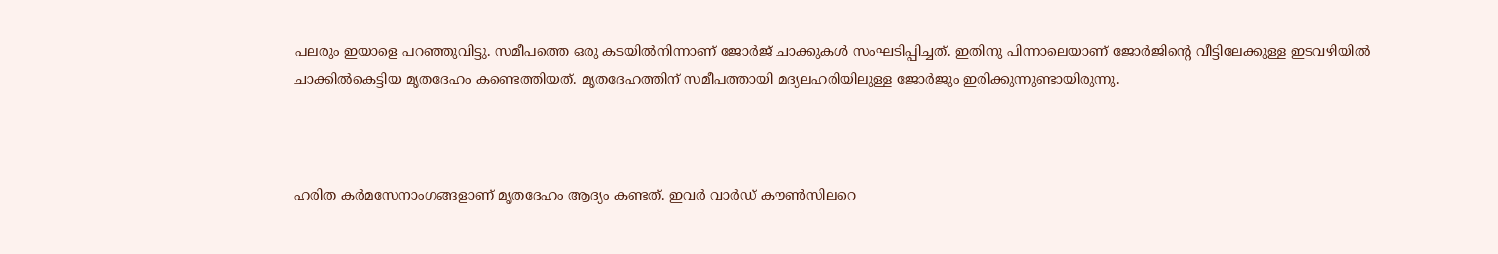പലരും ഇയാളെ പറഞ്ഞുവിട്ടു. സമീപത്തെ ഒരു കടയില്‍നിന്നാണ് ജോര്‍ജ് ചാക്കുകള്‍ സംഘടിപ്പിച്ചത്. ഇതിനു പിന്നാലെയാണ് ജോര്‍ജിന്റെ വീട്ടിലേക്കുള്ള ഇടവഴിയില്‍ ചാക്കില്‍കെട്ടിയ മൃതദേഹം കണ്ടെത്തിയത്. മൃതദേഹത്തിന് സമീപത്തായി മദ്യലഹരിയിലുള്ള ജോര്‍ജും ഇരിക്കുന്നുണ്ടായിരുന്നു.



ഹരിത കര്‍മസേനാംഗങ്ങളാണ് മൃതദേഹം ആദ്യം കണ്ടത്. ഇവര്‍ വാര്‍ഡ് കൗണ്‍സിലറെ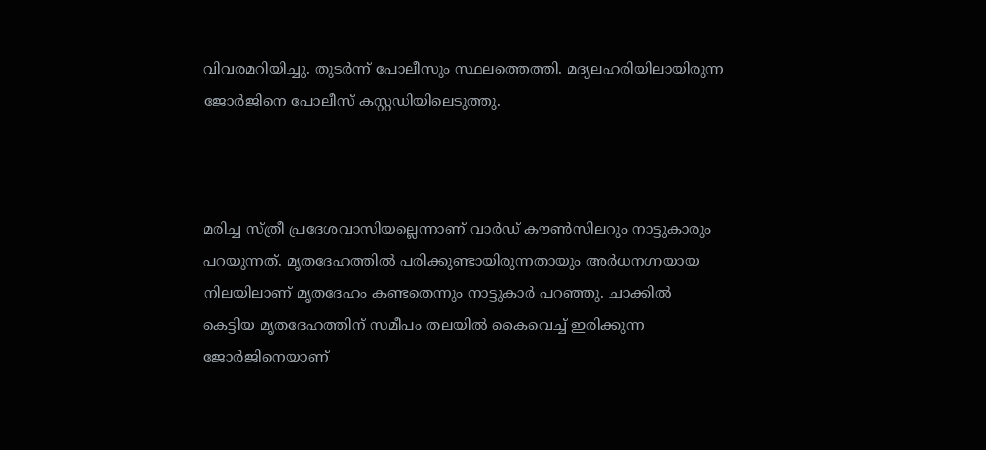വിവരമറിയിച്ചു. തുടര്‍ന്ന് പോലീസും സ്ഥലത്തെത്തി. മദ്യലഹരിയിലായിരുന്ന ജോര്‍ജിനെ പോലീസ് കസ്റ്റഡിയിലെടുത്തു.



മരിച്ച സ്ത്രീ പ്രദേശവാസിയല്ലെന്നാണ് വാര്‍ഡ് കൗണ്‍സിലറും നാട്ടുകാരും പറയുന്നത്. മൃതദേഹത്തില്‍ പരിക്കുണ്ടായിരുന്നതായും അര്‍ധനഗ്നയായ നിലയിലാണ് മൃതദേഹം കണ്ടതെന്നും നാട്ടുകാര്‍ പറഞ്ഞു. ചാക്കില്‍ കെട്ടിയ മൃതദേഹത്തിന് സമീപം തലയില്‍ കൈവെച്ച് ഇരിക്കുന്ന ജോര്‍ജിനെയാണ്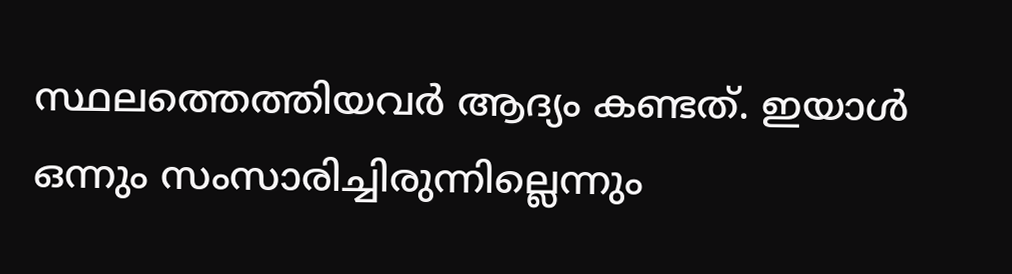സ്ഥലത്തെത്തിയവര്‍ ആദ്യം കണ്ടത്. ഇയാള്‍ ഒന്നും സംസാരിച്ചിരുന്നില്ലെന്നും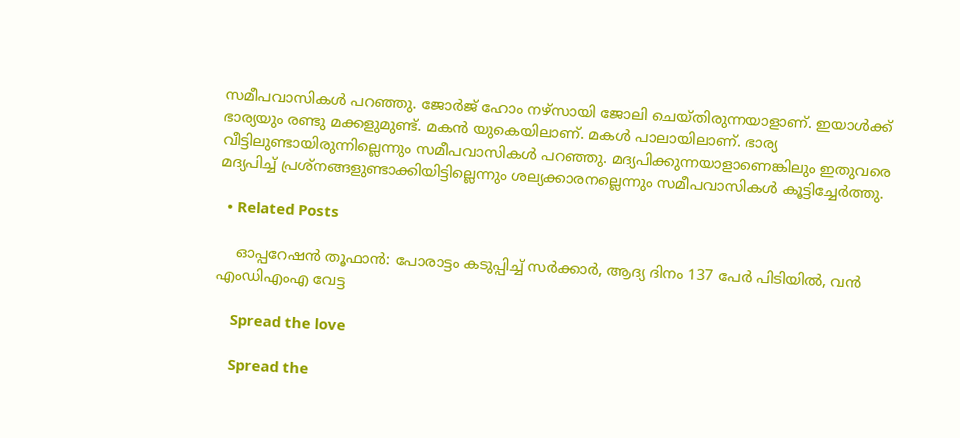സമീപവാസികള്‍ പറഞ്ഞു. ജോര്‍ജ് ഹോം നഴ്‌സായി ജോലി ചെയ്തിരുന്നയാളാണ്. ഇയാള്‍ക്ക് ഭാര്യയും രണ്ടു മക്കളുമുണ്ട്. മകന്‍ യുകെയിലാണ്. മകള്‍ പാലായിലാണ്. ഭാര്യ വീട്ടിലുണ്ടായിരുന്നില്ലെന്നും സമീപവാസികള്‍ പറഞ്ഞു. മദ്യപിക്കുന്നയാളാണെങ്കിലും ഇതുവരെ മദ്യപിച്ച് പ്രശ്‌നങ്ങളുണ്ടാക്കിയിട്ടില്ലെന്നും ശല്യക്കാരനല്ലെന്നും സമീപവാസികള്‍ കൂട്ടിച്ചേര്‍ത്തു.

  • Related Posts

    ഓപ്പറേഷന്‍ തൂഫാന്‍: പോരാട്ടം കടുപ്പിച്ച് സര്‍ക്കാര്‍, ആദ്യ ദിനം 137 പേര്‍ പിടിയില്‍, വന്‍ എംഡിഎംഎ വേട്ട

    Spread the love

    Spread the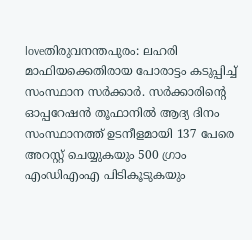loveതിരുവനന്തപുരം: ലഹരി മാഫിയക്കെതിരായ പോരാട്ടം കടുപ്പിച്ച് സംസ്ഥാന സര്‍ക്കാര്‍. സര്‍ക്കാരിന്റെ ഓപ്പറേഷന്‍ തൂഫാനില്‍ ആദ്യ ദിനം സംസ്ഥാനത്ത് ഉടനീളമായി 137 പേരെ അറസ്റ്റ് ചെയ്യുകയും 500 ഗ്രാം എംഡിഎംഎ പിടികൂടുകയും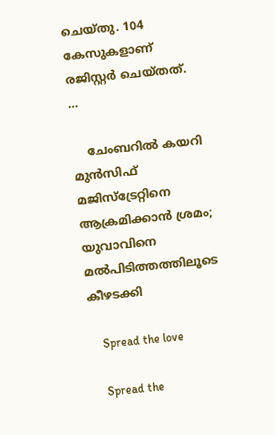ചെയ്തു. 104 കേസുകളാണ് രജിസ്റ്റര്‍ ചെയ്തത്.  …

    ചേംബറിൽ കയറി മുൻസിഫ് മജിസ്ട്രേറ്റിനെ ആക്രമിക്കാൻ ശ്രമം; യുവാവിനെ മൽപിടിത്തത്തിലൂടെ കീഴടക്കി

    Spread the love

    Spread the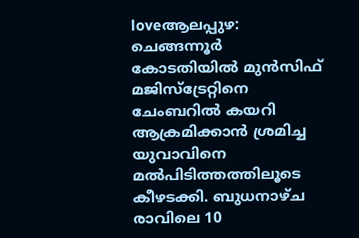loveആലപ്പുഴ: ചെങ്ങന്നൂർ കോടതിയിൽ മുൻസിഫ് മജിസ്‌ട്രേറ്റിനെ ചേംബറിൽ കയറി ആക്രമിക്കാൻ ശ്രമിച്ച യുവാവിനെ മൽപിടിത്തത്തിലൂടെ കീഴടക്കി. ബുധനാഴ്ച രാവിലെ 10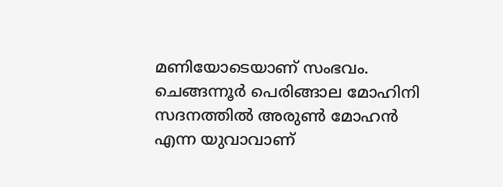മണിയോടെയാണ് സംഭവം. ചെങ്ങന്നൂർ പെരിങ്ങാല മോഹിനി സദനത്തിൽ അരുൺ മോഹൻ എന്ന യുവാവാണ്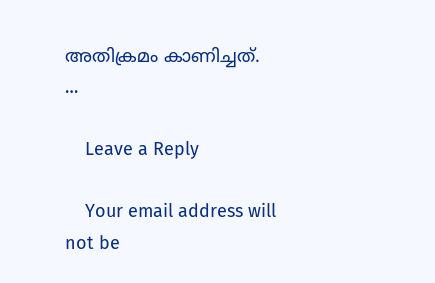അതിക്രമം കാണിച്ചത്.  …

    Leave a Reply

    Your email address will not be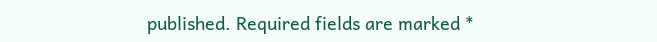published. Required fields are marked *